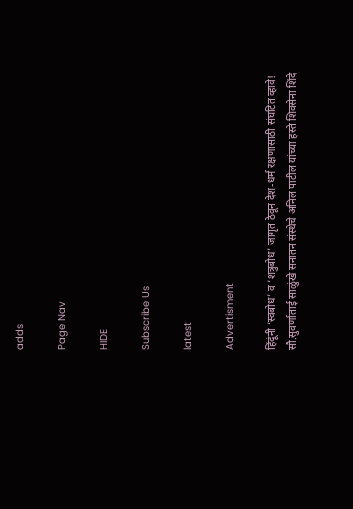adds

Page Nav

HIDE

Subscribe Us

latest

Advertisment

हिंदूंनी ‘स्वबोध’ व ‘शत्रुबोध’ जागृत ठेवून देश-धर्म रक्षणासाठी संघटित व्हावे! सौ.सुवर्णाताई साळुंखे सनातन संस्थेचे अनिल पाटील यांच्या हस्ते शिवसेना शिंदे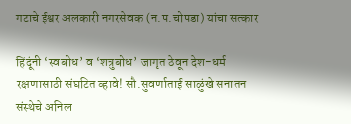गटाचे ईश्वर अलकारी नगरसेवक (न.प.चोपडा) यांचा सत्कार

हिंदूंनी ‘स्वबोध’ व ‘शत्रुबोध’ जागृत ठेवून देश-धर्म रक्षणासाठी संघटित व्हावे! सौ.सुवर्णाताई साळुंखे सनातन संस्थेचे अनिल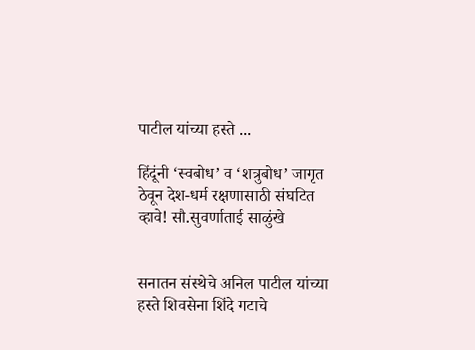पाटील यांच्या हस्ते ...

हिंदूंनी ‘स्वबोध’ व ‘शत्रुबोध’ जागृत ठेवून देश-धर्म रक्षणासाठी संघटित व्हावे! सौ.सुवर्णाताई साळुंखे


सनातन संस्थेचे अनिल पाटील यांच्या हस्ते शिवसेना शिंदे गटाचे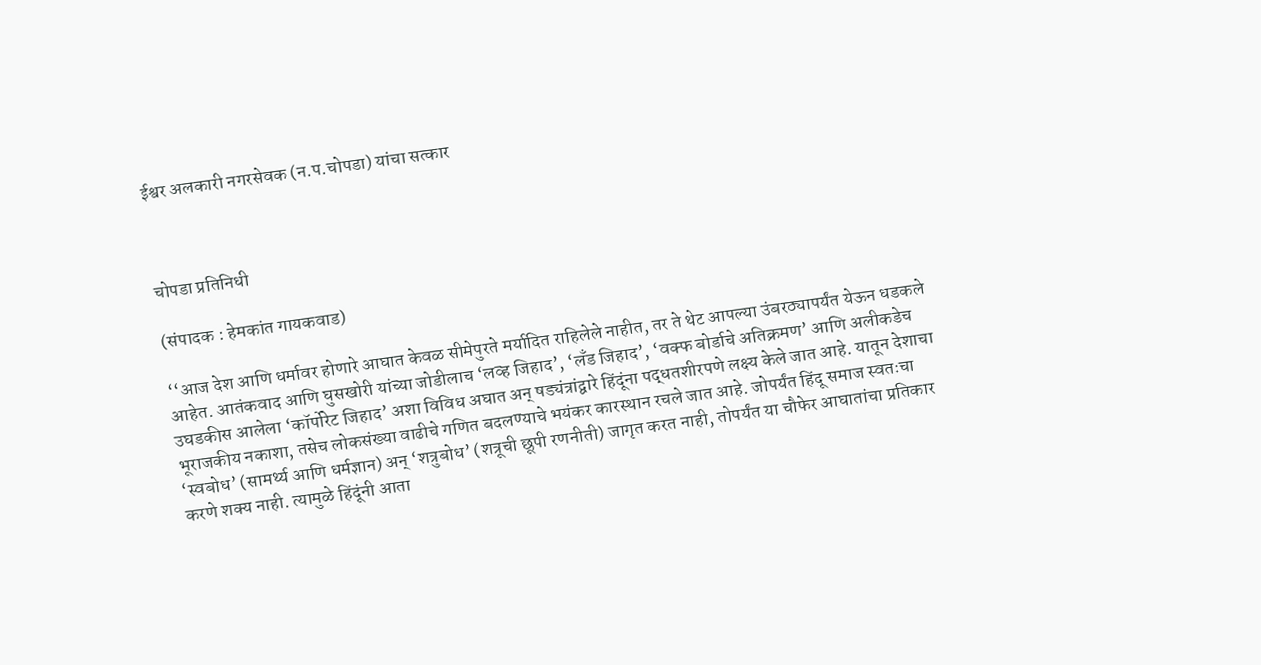ईश्वर अलकारी नगरसेवक (न.प.चोपडा) यांचा सत्कार



चोपडा प्रतिनिधी

(संपादक : हेमकांत गायकवाड)

‘‘आज देश आणि धर्मावर होणारे आघात केवळ सीमेपुरते मर्यादित राहिलेले नाहीत, तर ते थेट आपल्या उंबरठ्यापर्यंत येऊन धडकले आहेत. आतंकवाद आणि घुसखोरी यांच्या जोडीलाच ‘लव्ह जिहाद’, ‘लँड जिहाद’, ‘वक्फ बोर्डाचे अतिक्रमण’ आणि अलीकडेच उघडकीस आलेला ‘कॉर्पोरेट जिहाद’ अशा विविध अघात अन् षड्यंत्रांद्वारे हिंदूंना पद्धतशीरपणे लक्ष्य केले जात आहे. यातून देशाचा भूराजकीय नकाशा, तसेच लोकसंख्या वाढीचे गणित बदलण्याचे भयंकर कारस्थान रचले जात आहे. जोपर्यंत हिंदू समाज स्वतःचा ‘स्वबोध’ (सामर्थ्य आणि धर्मज्ञान) अन् ‘शत्रुबोध’ (शत्रूची छूपी रणनीती) जागृत करत नाही, तोपर्यंत या चौफेर आघातांचा प्रतिकार करणे शक्य नाही. त्यामुळे हिंदूंनी आता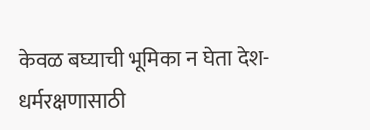केवळ बघ्याची भूमिका न घेता देश-धर्मरक्षणासाठी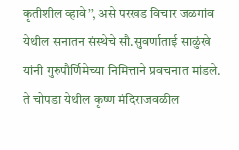कृतीशील व्हावे’’, असे परखड विचार जळगांव येथील सनातन संस्थेचे सौ.सुवर्णाताई साळुंखे यांनी गुरुपौर्णिमेच्या निमित्ताने प्रवचनात मांडले. ते चोपडा येथील कृष्ण मंदिराजवळील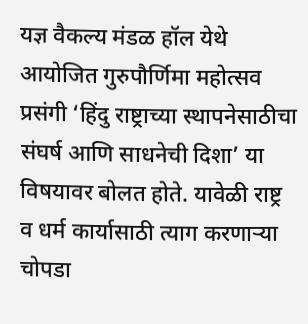यज्ञ वैकल्य मंडळ हॉल येथे आयोजित गुरुपौर्णिमा महोत्सव प्रसंगी ‘हिंदु राष्ट्राच्या स्थापनेसाठीचा संघर्ष आणि साधनेची दिशा’ या विषयावर बोलत होते. यावेळी राष्ट्र व धर्म कार्यासाठी त्याग करणाऱ्या चोपडा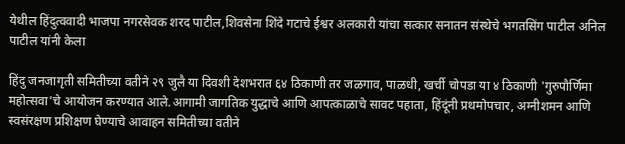येथील हिंदुत्ववादी भाजपा नगरसेवक शरद पाटील,शिवसेना शिंदे गटाचे ईश्वर अलकारी यांचा सत्कार सनातन संस्थेचे भगतसिंग पाटील अनिल पाटील यांनी केला

हिंदु जनजागृती समितीच्या वतीने २९ जुलै या दिवशी देशभरात ६४ ठिकाणी तर जळगाव, पाळधी, खर्ची चोपडा या ४ ठिकाणी 'गुरुपौर्णिमा महोत्सवा'चे आयोजन करण्यात आले.आगामी जागतिक युद्धाचे आणि आपत्काळाचे सावट पहाता, हिंदूंनी प्रथमोपचार, अग्नीशमन आणि स्वसंरक्षण प्रशिक्षण घेण्याचे आवाहन समितीच्या वतीने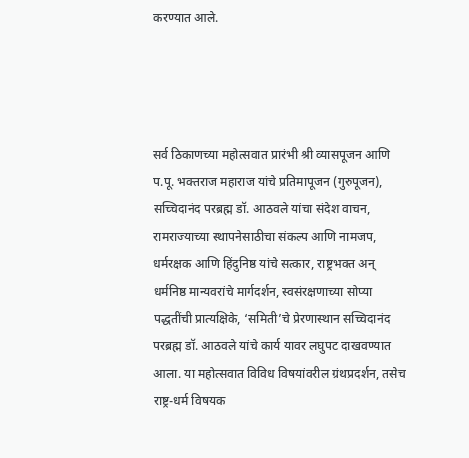करण्यात आले.




सर्व ठिकाणच्या महोत्सवात प्रारंभी श्री व्यासपूजन आणि प.पू. भक्तराज महाराज यांचे प्रतिमापूजन (गुरुपूजन), सच्चिदानंद परब्रह्म डॉ. आठवले यांचा संदेश वाचन, रामराज्याच्या स्थापनेसाठीचा संकल्प आणि नामजप, धर्मरक्षक आणि हिंदुनिष्ठ यांचे सत्कार, राष्ट्रभक्त अन् धर्मनिष्ठ मान्यवरांचे मार्गदर्शन, स्वसंरक्षणाच्या सोप्या पद्धतींची प्रात्यक्षिके, ‘समिती’चे प्रेरणास्थान सच्चिदानंद परब्रह्म डॉ. आठवले यांचे कार्य यावर लघुपट दाखवण्यात आला. या महोत्सवात विविध विषयांवरील ग्रंथप्रदर्शन, तसेच राष्ट्र-धर्म विषयक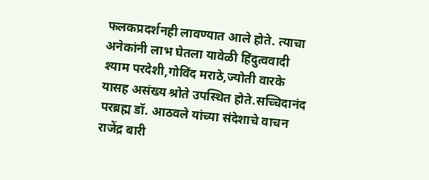फलकप्रदर्शनही लावण्यात आले होते. त्याचा अनेकांनी लाभ घेतला यावेळी हिंदुत्ववादी श्याम परदेशी,गोविंद मराठे,ज्योती वारके यासह असंख्य श्रोते उपस्थित होते.सच्चिदानंद परब्रह्म डॉ. आठवले यांच्या संदेशाचे वाचन राजेंद्र बारी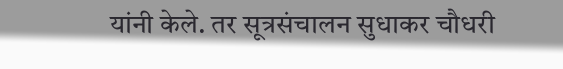यांनी केले. तर सूत्रसंचालन सुधाकर चौधरी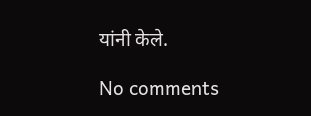यांनी केले.

No comments